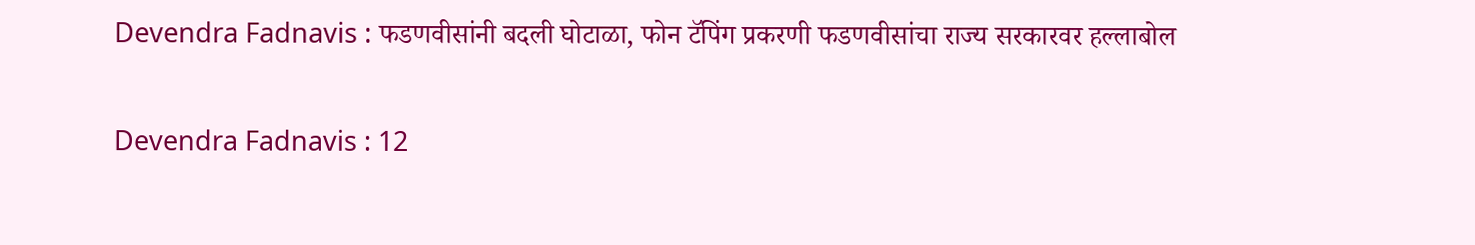Devendra Fadnavis : फडणवीसांनी बदली घोटाळा, फोन टॅपिंग प्रकरणी फडणवीसांचा राज्य सरकारवर हल्लाबोल

Devendra Fadnavis : 12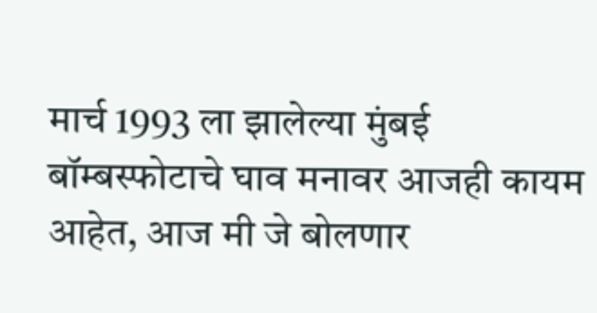मार्च 1993 ला झालेल्या मुंबई बॉम्बस्फोटाचे घाव मनावर आजही कायम आहेत, आज मी जे बोलणार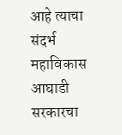आहे त्याचा संदर्भ महाविकास आघाडी सरकारचा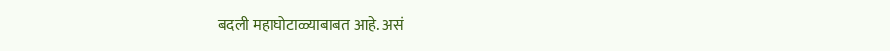बदली महाघोटाळ्याबाबत आहे. असं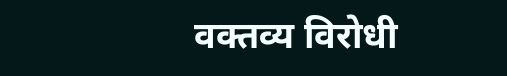वक्तव्य विरोधी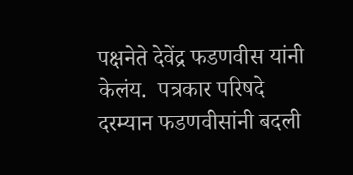पक्षनेते देवेंद्र फडणवीस यांनी केलंय.  पत्रकार परिषदे दरम्यान फडणवीसांनी बदली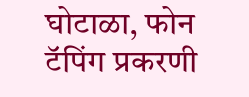घोटाळा, फोन टॅपिंग प्रकरणी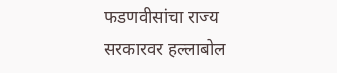फडणवीसांचा राज्य सरकारवर हल्लाबोल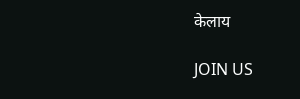केलाय

JOIN US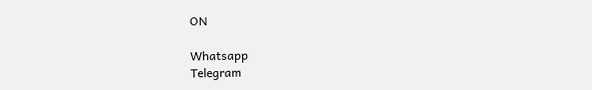ON

Whatsapp
Telegram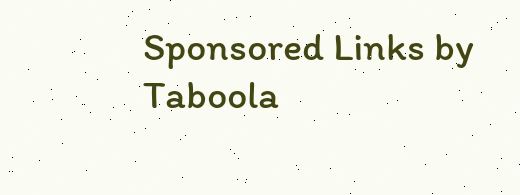Sponsored Links by Taboola